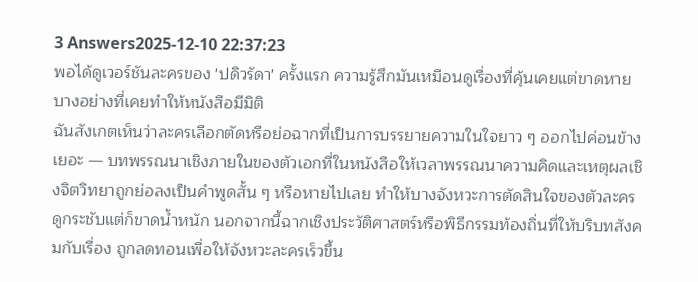3 Answers2025-12-10 22:37:23
พอได้ดูเวอร์ชันละครของ 'ปดิวรัดา' ครั้งแรก ความรู้สึกมันเหมือนดูเรื่องที่คุ้นเคยแต่ขาดหายบางอย่างที่เคยทำให้หนังสือมีมิติ
ฉันสังเกตเห็นว่าละครเลือกตัดหรือย่อฉากที่เป็นการบรรยายความในใจยาว ๆ ออกไปค่อนข้างเยอะ — บทพรรณนาเชิงภายในของตัวเอกที่ในหนังสือให้เวลาพรรณนาความคิดและเหตุผลเชิงจิตวิทยาถูกย่อลงเป็นคำพูดสั้น ๆ หรือหายไปเลย ทำให้บางจังหวะการตัดสินใจของตัวละครดูกระชับแต่ก็ขาดน้ำหนัก นอกจากนี้ฉากเชิงประวัติศาสตร์หรือพิธีกรรมท้องถิ่นที่ให้บริบทสังคมกับเรื่อง ถูกลดทอนเพื่อให้จังหวะละครเร็วขึ้น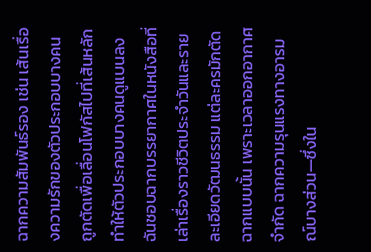ฉากความสัมพันธ์รอง เช่น เส้นเรื่องความรักของตัวประกอบบางคน ถูกตัดเพื่อเลื่อนโฟกัสไปที่เส้นหลัก ทำให้ตัวประกอบบางคนดูแบนลง
ฉันชอบฉากบรรยากาศในหนังสือที่เล่าเรื่องราวชีวิตประจำวันและรายละเอียดวัฒนธรรม แต่ละครมักตัดฉากแบบนั้น เพราะเวลาออกอากาศจำกัด ฉากความรุนแรงทางอารมณ์บางส่วน—ซึ่งใน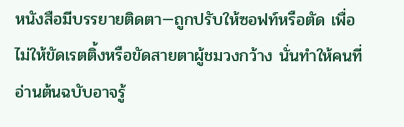หนังสือมีบรรยายติดตา—ถูกปรับให้ซอฟท์หรือตัด เพื่อไม่ให้ขัดเรตติ้งหรือขัดสายตาผู้ชมวงกว้าง นั่นทำให้คนที่อ่านต้นฉบับอาจรู้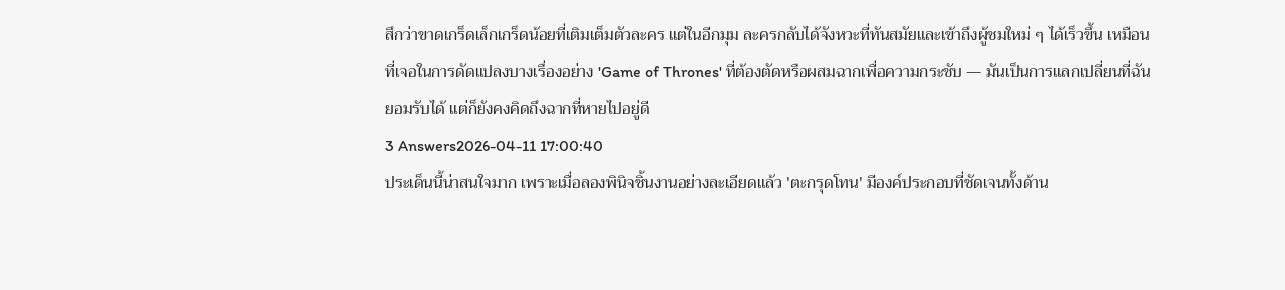สึกว่าขาดเกร็ดเล็กเกร็ดน้อยที่เติมเต็มตัวละคร แต่ในอีกมุม ละครกลับได้จังหวะที่ทันสมัยและเข้าถึงผู้ชมใหม่ ๆ ได้เร็วขึ้น เหมือนที่เจอในการดัดแปลงบางเรื่องอย่าง 'Game of Thrones' ที่ต้องตัดหรือผสมฉากเพื่อความกระชับ — มันเป็นการแลกเปลี่ยนที่ฉันยอมรับได้ แต่ก็ยังคงคิดถึงฉากที่หายไปอยู่ดี
3 Answers2026-04-11 17:00:40
ประเด็นนี้น่าสนใจมาก เพราะเมื่อลองพินิจชิ้นงานอย่างละเอียดแล้ว 'ตะกรุดโทน' มีองค์ประกอบที่ชัดเจนทั้งด้าน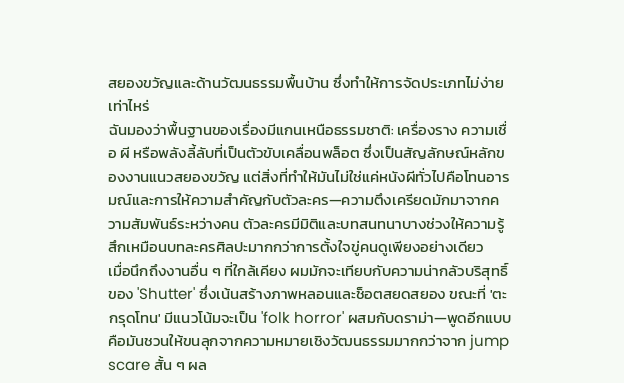สยองขวัญและด้านวัฒนธรรมพื้นบ้าน ซึ่งทำให้การจัดประเภทไม่ง่ายเท่าไหร่
ฉันมองว่าพื้นฐานของเรื่องมีแกนเหนือธรรมชาติ: เครื่องราง ความเชื่อ ผี หรือพลังลี้ลับที่เป็นตัวขับเคลื่อนพล็อต ซึ่งเป็นสัญลักษณ์หลักของงานแนวสยองขวัญ แต่สิ่งที่ทำให้มันไม่ใช่แค่หนังผีทั่วไปคือโทนอารมณ์และการให้ความสำคัญกับตัวละคร—ความตึงเครียดมักมาจากความสัมพันธ์ระหว่างคน ตัวละครมีมิติและบทสนทนาบางช่วงให้ความรู้สึกเหมือนบทละครศิลปะมากกว่าการตั้งใจขู่คนดูเพียงอย่างเดียว
เมื่อนึกถึงงานอื่น ๆ ที่ใกล้เคียง ผมมักจะเทียบกับความน่ากลัวบริสุทธิ์ของ 'Shutter' ซึ่งเน้นสร้างภาพหลอนและช็อตสยดสยอง ขณะที่ 'ตะกรุดโทน' มีแนวโน้มจะเป็น 'folk horror' ผสมกับดราม่า—พูดอีกแบบคือมันชวนให้ขนลุกจากความหมายเชิงวัฒนธรรมมากกว่าจาก jump scare สั้น ๆ ผล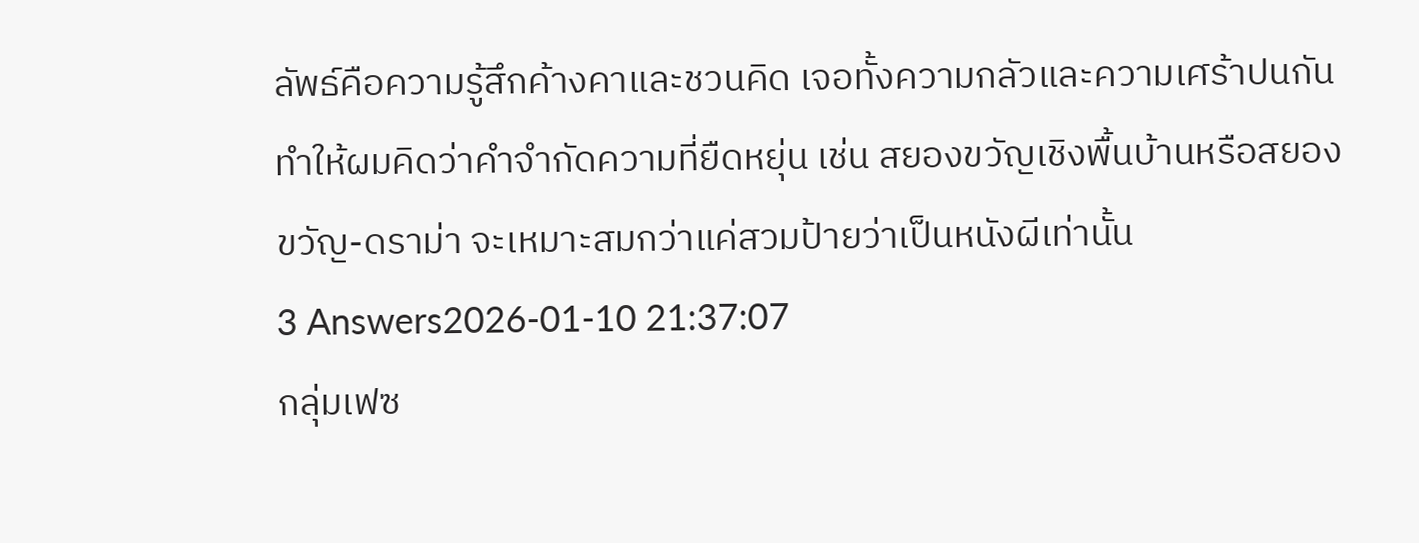ลัพธ์คือความรู้สึกค้างคาและชวนคิด เจอทั้งความกลัวและความเศร้าปนกัน ทำให้ผมคิดว่าคำจำกัดความที่ยืดหยุ่น เช่น สยองขวัญเชิงพื้นบ้านหรือสยองขวัญ-ดราม่า จะเหมาะสมกว่าแค่สวมป้ายว่าเป็นหนังผีเท่านั้น
3 Answers2026-01-10 21:37:07
กลุ่มเฟซ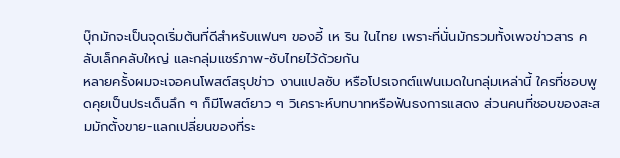บุ๊กมักจะเป็นจุดเริ่มต้นที่ดีสำหรับแฟนๆ ของอี้ เห ริน ในไทย เพราะที่นั่นมักรวมทั้งเพจข่าวสาร คลับเล็กคลับใหญ่ และกลุ่มแชร์ภาพ-ซับไทยไว้ด้วยกัน
หลายครั้งผมจะเจอคนโพสต์สรุปข่าว งานแปลซับ หรือโปรเจกต์แฟนเมดในกลุ่มเหล่านี้ ใครที่ชอบพูดคุยเป็นประเด็นลึก ๆ ก็มีโพสต์ยาว ๆ วิเคราะห์บทบาทหรือฟันธงการแสดง ส่วนคนที่ชอบของสะสมมักตั้งขาย-แลกเปลี่ยนของที่ระ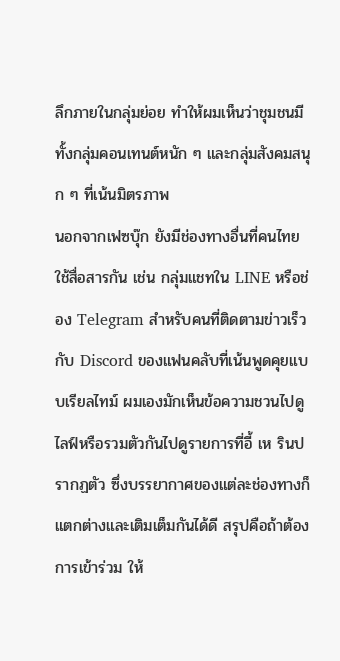ลึกภายในกลุ่มย่อย ทำให้ผมเห็นว่าชุมชนมีทั้งกลุ่มคอนเทนต์หนัก ๆ และกลุ่มสังคมสนุก ๆ ที่เน้นมิตรภาพ
นอกจากเฟซบุ๊ก ยังมีช่องทางอื่นที่คนไทยใช้สื่อสารกัน เช่น กลุ่มแชทใน LINE หรือช่อง Telegram สำหรับคนที่ติดตามข่าวเร็ว กับ Discord ของแฟนคลับที่เน้นพูดคุยแบบเรียลไทม์ ผมเองมักเห็นข้อความชวนไปดูไลฟ์หรือรวมตัวกันไปดูรายการที่อี้ เห รินปรากฏตัว ซึ่งบรรยากาศของแต่ละช่องทางก็แตกต่างและเติมเต็มกันได้ดี สรุปคือถ้าต้องการเข้าร่วม ให้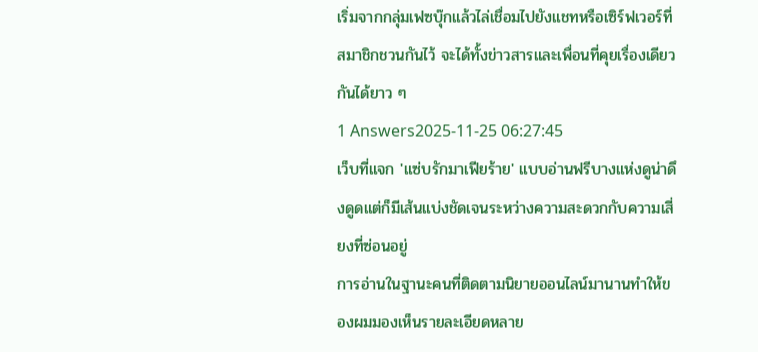เริ่มจากกลุ่มเฟซบุ๊กแล้วไล่เชื่อมไปยังแชทหรือเซิร์ฟเวอร์ที่สมาชิกชวนกันไว้ จะได้ทั้งข่าวสารและเพื่อนที่คุยเรื่องเดียวกันได้ยาว ๆ
1 Answers2025-11-25 06:27:45
เว็บที่แจก 'แซ่บรักมาเฟียร้าย' แบบอ่านฟรีบางแห่งดูน่าดึงดูดแต่ก็มีเส้นแบ่งชัดเจนระหว่างความสะดวกกับความเสี่ยงที่ซ่อนอยู่
การอ่านในฐานะคนที่ติดตามนิยายออนไลน์มานานทำให้ของผมมองเห็นรายละเอียดหลาย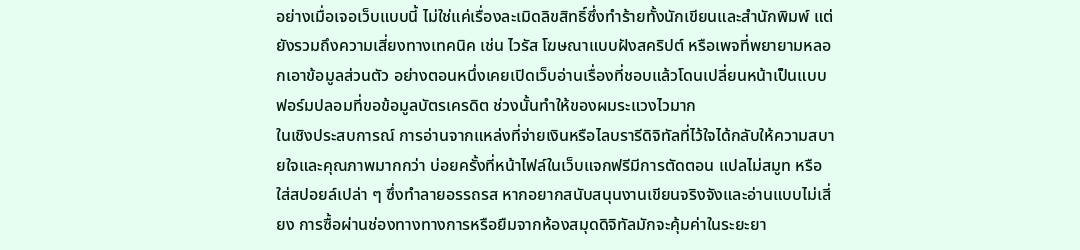อย่างเมื่อเจอเว็บแบบนี้ ไม่ใช่แค่เรื่องละเมิดลิขสิทธิ์ซึ่งทำร้ายทั้งนักเขียนและสำนักพิมพ์ แต่ยังรวมถึงความเสี่ยงทางเทคนิค เช่น ไวรัส โฆษณาแบบฝังสคริปต์ หรือเพจที่พยายามหลอกเอาข้อมูลส่วนตัว อย่างตอนหนึ่งเคยเปิดเว็บอ่านเรื่องที่ชอบแล้วโดนเปลี่ยนหน้าเป็นแบบฟอร์มปลอมที่ขอข้อมูลบัตรเครดิต ช่วงนั้นทำให้ของผมระแวงไวมาก
ในเชิงประสบการณ์ การอ่านจากแหล่งที่จ่ายเงินหรือไลบรารีดิจิทัลที่ไว้ใจได้กลับให้ความสบายใจและคุณภาพมากกว่า บ่อยครั้งที่หน้าไฟล์ในเว็บแจกฟรีมีการตัดตอน แปลไม่สมูท หรือใส่สปอยล์เปล่า ๆ ซึ่งทำลายอรรถรส หากอยากสนับสนุนงานเขียนจริงจังและอ่านแบบไม่เสี่ยง การซื้อผ่านช่องทางทางการหรือยืมจากห้องสมุดดิจิทัลมักจะคุ้มค่าในระยะยา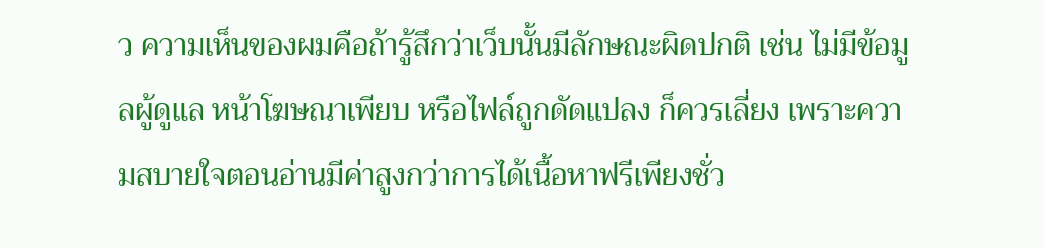ว ความเห็นของผมคือถ้ารู้สึกว่าเว็บนั้นมีลักษณะผิดปกติ เช่น ไม่มีข้อมูลผู้ดูแล หน้าโฆษณาเพียบ หรือไฟล์ถูกดัดแปลง ก็ควรเลี่ยง เพราะความสบายใจตอนอ่านมีค่าสูงกว่าการได้เนื้อหาฟรีเพียงชั่ว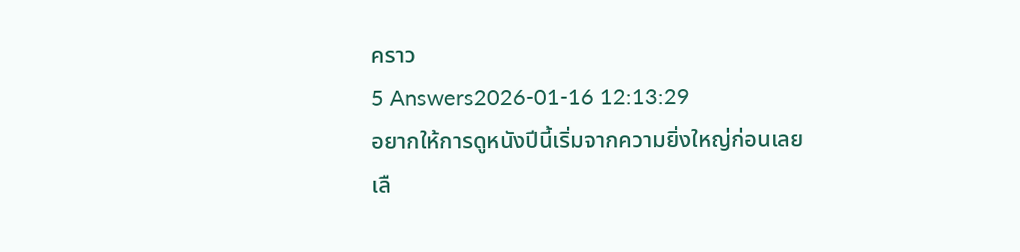คราว
5 Answers2026-01-16 12:13:29
อยากให้การดูหนังปีนี้เริ่มจากความยิ่งใหญ่ก่อนเลย
เลื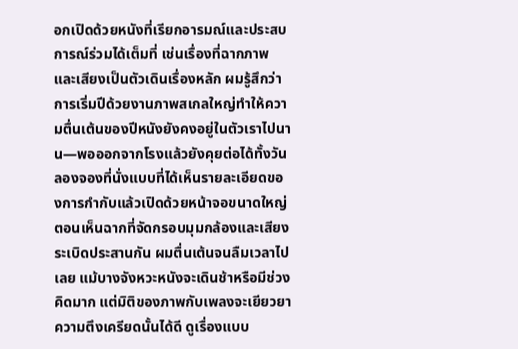อกเปิดด้วยหนังที่เรียกอารมณ์และประสบการณ์ร่วมได้เต็มที่ เช่นเรื่องที่ฉากภาพและเสียงเป็นตัวเดินเรื่องหลัก ผมรู้สึกว่าการเริ่มปีด้วยงานภาพสเกลใหญ่ทำให้ความตื่นเต้นของปีหนังยังคงอยู่ในตัวเราไปนาน—พอออกจากโรงแล้วยังคุยต่อได้ทั้งวัน
ลองจองที่นั่งแบบที่ได้เห็นรายละเอียดของการกำกับแล้วเปิดด้วยหน้าจอขนาดใหญ่ ตอนเห็นฉากที่จัดกรอบมุมกล้องและเสียงระเบิดประสานกัน ผมตื่นเต้นจนลืมเวลาไปเลย แม้บางจังหวะหนังจะเดินช้าหรือมีช่วงคิดมาก แต่มิติของภาพกับเพลงจะเยียวยาความตึงเครียดนั้นได้ดี ดูเรื่องแบบ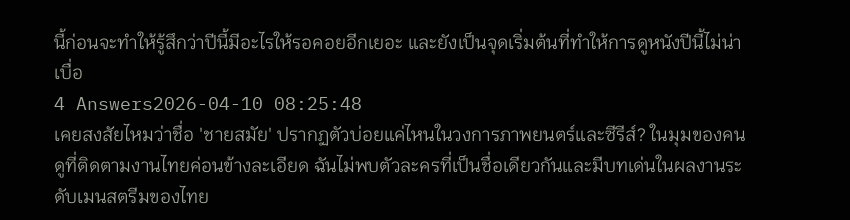นี้ก่อนจะทำให้รู้สึกว่าปีนี้มีอะไรให้รอคอยอีกเยอะ และยังเป็นจุดเริ่มต้นที่ทำให้การดูหนังปีนี้ไม่น่าเบื่อ
4 Answers2026-04-10 08:25:48
เคยสงสัยไหมว่าชื่อ 'ชายสมัย' ปรากฏตัวบ่อยแค่ไหนในวงการภาพยนตร์และซีรีส์? ในมุมของคนดูที่ติดตามงานไทยค่อนข้างละเอียด ฉันไม่พบตัวละครที่เป็นชื่อเดียวกันและมีบทเด่นในผลงานระดับเมนสตรีมของไทย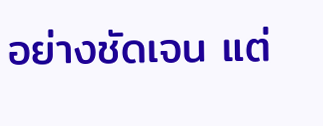อย่างชัดเจน แต่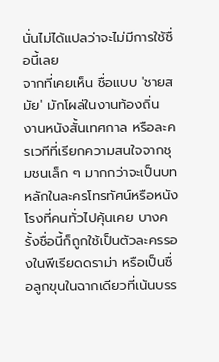นั่นไม่ได้แปลว่าจะไม่มีการใช้ชื่อนี้เลย
จากที่เคยเห็น ชื่อแบบ 'ชายสมัย' มักโผล่ในงานท้องถิ่น งานหนังสั้นเทศกาล หรือละครเวทีที่เรียกความสนใจจากชุมชนเล็ก ๆ มากกว่าจะเป็นบทหลักในละครโทรทัศน์หรือหนังโรงที่คนทั่วไปคุ้นเคย บางครั้งชื่อนี้ก็ถูกใช้เป็นตัวละครรองในพีเรียดดราม่า หรือเป็นชื่อลูกขุนในฉากเดียวที่เน้นบรร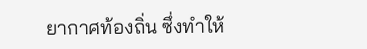ยากาศท้องถิ่น ซึ่งทำให้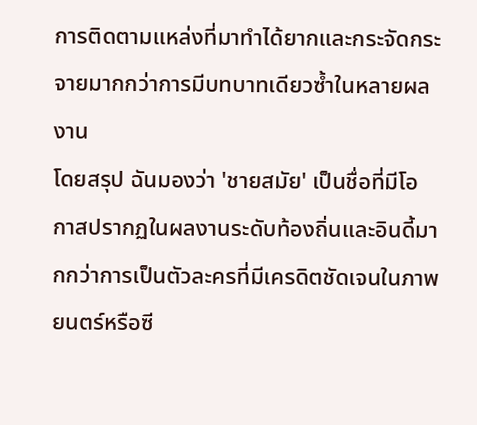การติดตามแหล่งที่มาทำได้ยากและกระจัดกระจายมากกว่าการมีบทบาทเดียวซ้ำในหลายผลงาน
โดยสรุป ฉันมองว่า 'ชายสมัย' เป็นชื่อที่มีโอกาสปรากฏในผลงานระดับท้องถิ่นและอินดี้มากกว่าการเป็นตัวละครที่มีเครดิตชัดเจนในภาพยนตร์หรือซี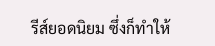รีส์ยอดนิยม ซึ่งก็ทำให้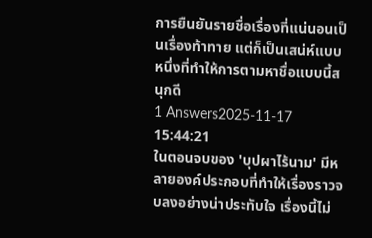การยืนยันรายชื่อเรื่องที่แน่นอนเป็นเรื่องท้าทาย แต่ก็เป็นเสน่ห์แบบหนึ่งที่ทำให้การตามหาชื่อแบบนี้สนุกดี
1 Answers2025-11-17 15:44:21
ในตอนจบของ 'บุปผาไร้นาม' มีหลายองค์ประกอบที่ทำให้เรื่องราวจบลงอย่างน่าประทับใจ เรื่องนี้ไม่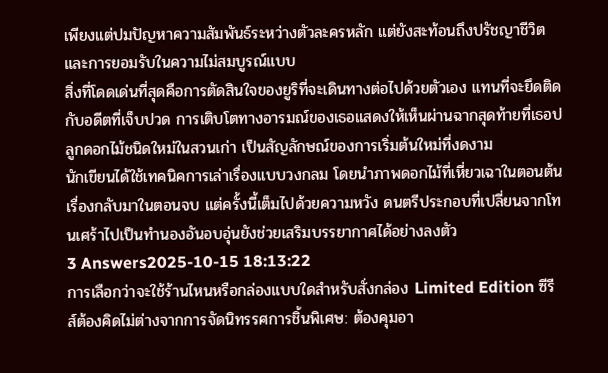เพียงแต่ปมปัญหาความสัมพันธ์ระหว่างตัวละครหลัก แต่ยังสะท้อนถึงปรัชญาชีวิตและการยอมรับในความไม่สมบูรณ์แบบ
สิ่งที่โดดเด่นที่สุดคือการตัดสินใจของยูริที่จะเดินทางต่อไปด้วยตัวเอง แทนที่จะยึดติดกับอดีตที่เจ็บปวด การเติบโตทางอารมณ์ของเธอแสดงให้เห็นผ่านฉากสุดท้ายที่เธอปลูกดอกไม้ชนิดใหม่ในสวนเก่า เป็นสัญลักษณ์ของการเริ่มต้นใหม่ที่งดงาม
นักเขียนได้ใช้เทคนิคการเล่าเรื่องแบบวงกลม โดยนำภาพดอกไม้ที่เหี่ยวเฉาในตอนต้นเรื่องกลับมาในตอนจบ แต่ครั้งนี้เต็มไปด้วยความหวัง ดนตรีประกอบที่เปลี่ยนจากโทนเศร้าไปเป็นทำนองอันอบอุ่นยังช่วยเสริมบรรยากาศได้อย่างลงตัว
3 Answers2025-10-15 18:13:22
การเลือกว่าจะใช้ร้านไหนหรือกล่องแบบใดสำหรับสั่งกล่อง Limited Edition ซีรีส์ต้องคิดไม่ต่างจากการจัดนิทรรศการชิ้นพิเศษ: ต้องคุมอา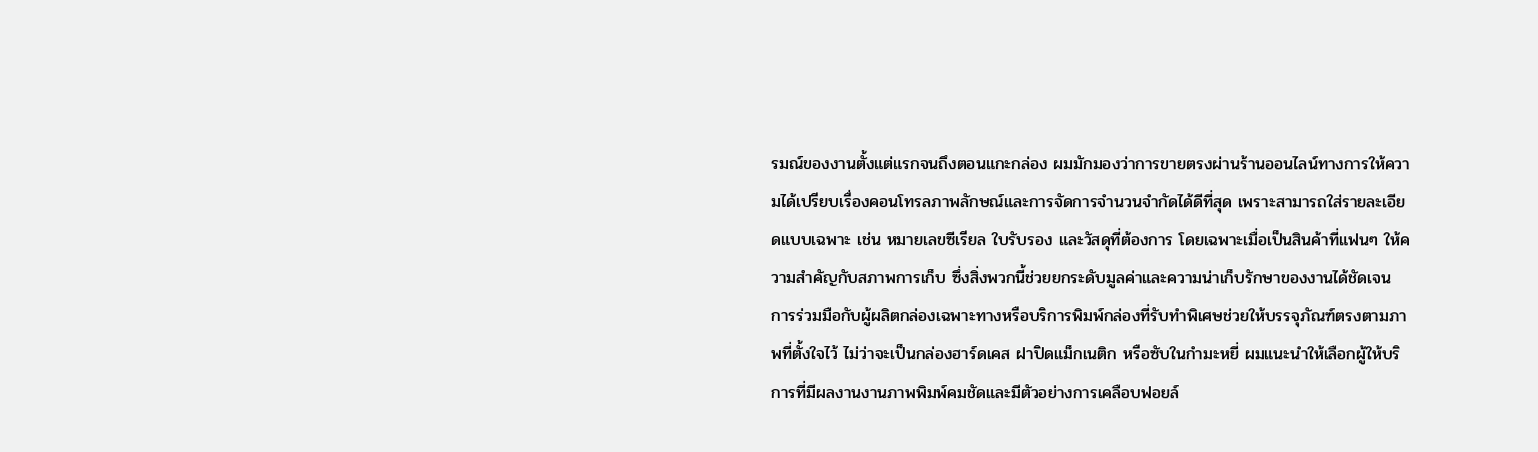รมณ์ของงานตั้งแต่แรกจนถึงตอนแกะกล่อง ผมมักมองว่าการขายตรงผ่านร้านออนไลน์ทางการให้ความได้เปรียบเรื่องคอนโทรลภาพลักษณ์และการจัดการจำนวนจำกัดได้ดีที่สุด เพราะสามารถใส่รายละเอียดแบบเฉพาะ เช่น หมายเลขซีเรียล ใบรับรอง และวัสดุที่ต้องการ โดยเฉพาะเมื่อเป็นสินค้าที่แฟนๆ ให้ความสำคัญกับสภาพการเก็บ ซึ่งสิ่งพวกนี้ช่วยยกระดับมูลค่าและความน่าเก็บรักษาของงานได้ชัดเจน
การร่วมมือกับผู้ผลิตกล่องเฉพาะทางหรือบริการพิมพ์กล่องที่รับทำพิเศษช่วยให้บรรจุภัณฑ์ตรงตามภาพที่ตั้งใจไว้ ไม่ว่าจะเป็นกล่องฮาร์ดเคส ฝาปิดแม็กเนติก หรือซับในกำมะหยี่ ผมแนะนำให้เลือกผู้ให้บริการที่มีผลงานงานภาพพิมพ์คมชัดและมีตัวอย่างการเคลือบฟอยล์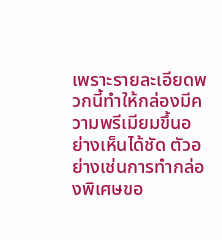เพราะรายละเอียดพวกนี้ทำให้กล่องมีความพรีเมียมขึ้นอย่างเห็นได้ชัด ตัวอย่างเช่นการทำกล่องพิเศษขอ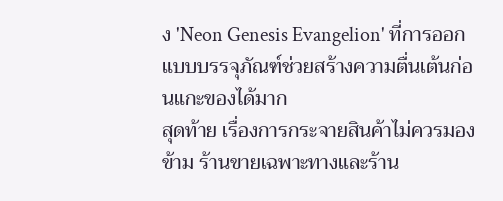ง 'Neon Genesis Evangelion' ที่การออกแบบบรรจุภัณฑ์ช่วยสร้างความตื่นเต้นก่อนแกะของได้มาก
สุดท้าย เรื่องการกระจายสินค้าไม่ควรมองข้าม ร้านขายเฉพาะทางและร้าน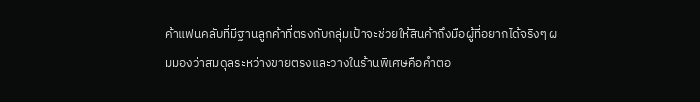ค้าแฟนคลับที่มีฐานลูกค้าที่ตรงกับกลุ่มเป้าจะช่วยให้สินค้าถึงมือผู้ที่อยากได้จริงๆ ผมมองว่าสมดุลระหว่างขายตรงและวางในร้านพิเศษคือคำตอ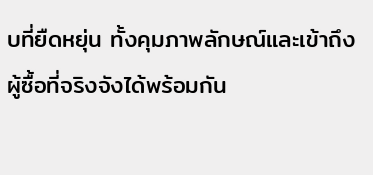บที่ยืดหยุ่น ทั้งคุมภาพลักษณ์และเข้าถึงผู้ซื้อที่จริงจังได้พร้อมกัน